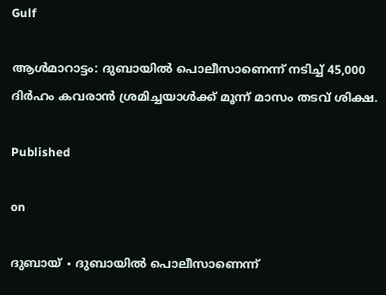Gulf

ആൾമാറാട്ടം: ദുബായിൽ പൊലീസാണെന്ന് നടിച്ച് 45,000 ദിർഹം കവരാൻ ശ്രമിച്ചയാൾക്ക് മൂന്ന് മാസം തടവ് ശിക്ഷ.

Published

on

ദുബായ് ∙ ദുബായിൽ പൊലീസാണെന്ന്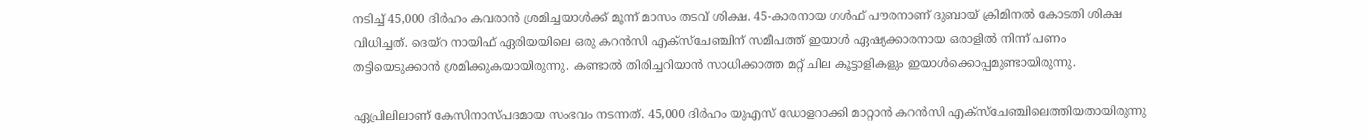നടിച്ച് 45,000 ദിർഹം കവരാൻ ശ്രമിച്ചയാൾക്ക് മൂന്ന് മാസം തടവ് ശിക്ഷ. 45-കാരനായ ഗൾഫ് പൗരനാണ് ദുബായ് ക്രിമിനൽ കോടതി ശിക്ഷ വിധിച്ചത്. ദെയ്റ നായിഫ് ഏരിയയിലെ ഒരു കറൻസി എക്സ്ചേഞ്ചിന് സമീപത്ത് ഇയാൾ ഏഷ്യക്കാരനായ ഒരാളിൽ നിന്ന് പണം തട്ടിയെടുക്കാൻ ശ്രമിക്കുകയായിരുന്നു. കണ്ടാൽ തിരിച്ചറിയാൻ സാധിക്കാത്ത മറ്റ് ചില കൂട്ടാളികളും ഇയാൾക്കൊപ്പമുണ്ടായിരുന്നു.

ഏപ്രിലിലാണ് കേസിനാസ്പദമായ സംഭവം നടന്നത്. 45,000 ദിർഹം യുഎസ് ഡോളറാക്കി മാറ്റാൻ കറൻസി എക്സ്ചേഞ്ചിലെത്തിയതായിരുന്നു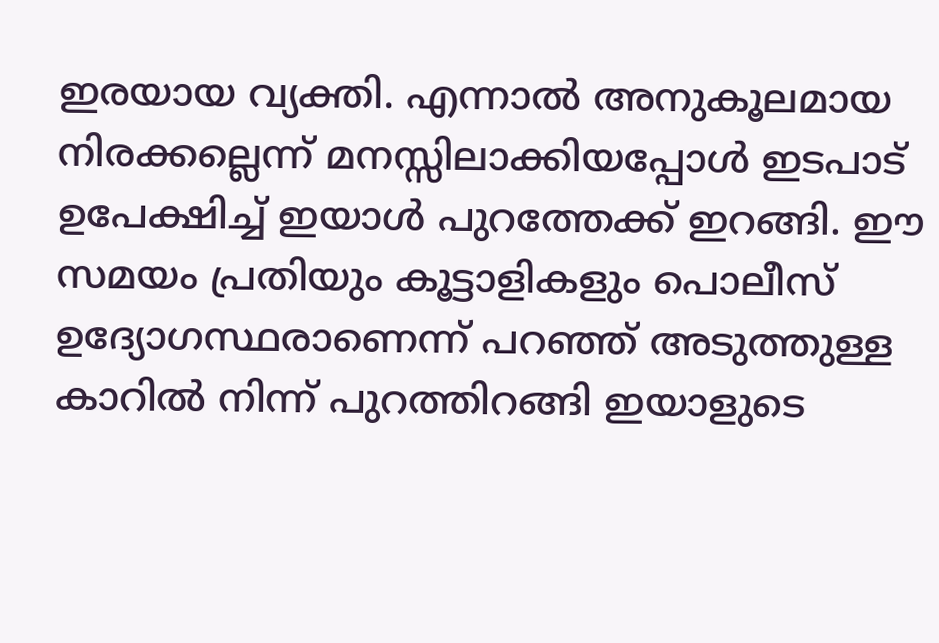ഇരയായ വ്യക്തി. എന്നാൽ അനുകൂലമായ നിരക്കല്ലെന്ന് മനസ്സിലാക്കിയപ്പോൾ ഇടപാട് ഉപേക്ഷിച്ച് ഇയാൾ പുറത്തേക്ക് ഇറങ്ങി. ഈ സമയം പ്രതിയും കൂട്ടാളികളും പൊലീസ് ഉദ്യോഗസ്ഥരാണെന്ന് പറഞ്ഞ് അടുത്തുള്ള കാറിൽ നിന്ന് പുറത്തിറങ്ങി ഇയാളുടെ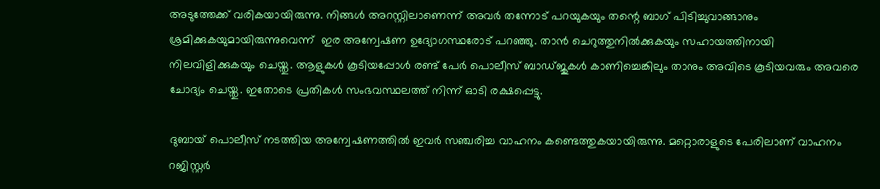അടുത്തേക്ക് വരികയായിരുന്നു. നിങ്ങൾ അറസ്റ്റിലാണെന്ന് അവർ തന്നോട് പറയുകയും തന്റെ ബാഗ് പിടിച്ചുവാങ്ങാനും ശ്രമിക്കുകയുമായിരുന്നുവെന്ന്  ഇര അന്വേഷണ ഉദ്യോഗസ്ഥരോട് പറഞ്ഞു. താൻ ചെറുത്തുനിൽക്കുകയും സഹായത്തിനായി നിലവിളിക്കുകയും ചെയ്തു. ആളുകൾ കൂടിയപ്പോൾ രണ്ട് പേർ പൊലീസ് ബാഡ്ജുകൾ കാണിച്ചെങ്കിലും താനും അവിടെ കൂടിയവരും അവരെ ചോദ്യം ചെയ്തു. ഇതോടെ പ്രതികൾ സംഭവസ്ഥലത്ത് നിന്ന് ഓടി രക്ഷപ്പെട്ടു.

ദുബായ് പൊലീസ് നടത്തിയ അന്വേഷണത്തിൽ ഇവർ സഞ്ചരിച്ച വാഹനം കണ്ടെത്തുകയായിരുന്നു. മറ്റൊരാളുടെ പേരിലാണ് വാഹനം റജിസ്റ്റർ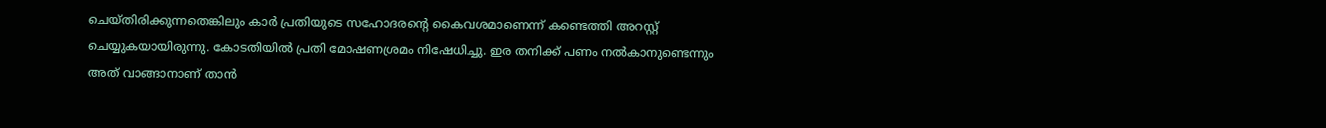ചെയ്തിരിക്കുന്നതെങ്കിലും കാർ പ്രതിയുടെ സഹോദരന്റെ കൈവശമാണെന്ന് കണ്ടെത്തി അറസ്റ്റ് ചെയ്യുകയായിരുന്നു. കോടതിയിൽ പ്രതി മോഷണശ്രമം നിഷേധിച്ചു. ഇര തനിക്ക് പണം നൽകാനുണ്ടെന്നും അത് വാങ്ങാനാണ് താൻ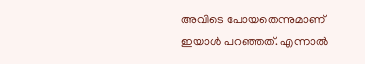അവിടെ പോയതെന്നുമാണ് ഇയാൾ പറഞ്ഞത്. എന്നാൽ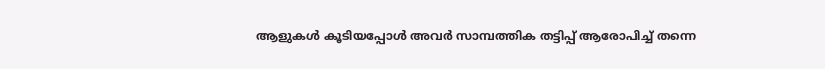ആളുകൾ കൂടിയപ്പോൾ അവർ സാമ്പത്തിക തട്ടിപ്പ് ആരോപിച്ച് തന്നെ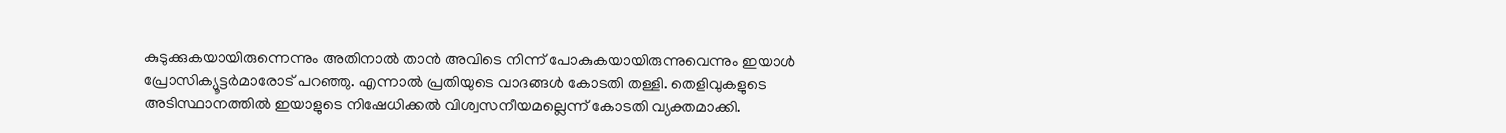കുടുക്കുകയായിരുന്നെന്നും അതിനാൽ താൻ അവിടെ നിന്ന് പോകുകയായിരുന്നുവെന്നും ഇയാൾ പ്രോസിക്യൂട്ടർമാരോട് പറഞ്ഞു. എന്നാൽ പ്രതിയുടെ വാദങ്ങൾ കോടതി തള്ളി. തെളിവുകളുടെ അടിസ്ഥാനത്തിൽ ഇയാളുടെ നിഷേധിക്കൽ വിശ്വസനീയമല്ലെന്ന് കോടതി വ്യക്തമാക്കി.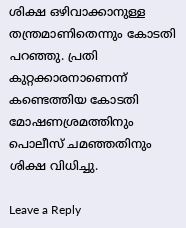ശിക്ഷ ഒഴിവാക്കാനുള്ള തന്ത്രമാണിതെന്നും കോടതി പറഞ്ഞു. പ്രതി കുറ്റക്കാരനാണെന്ന് കണ്ടെത്തിയ കോടതി മോഷണശ്രമത്തിനും പൊലീസ് ചമഞ്ഞതിനും ശിക്ഷ വിധിച്ചു.

Leave a Reply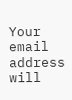Your email address will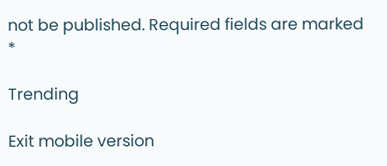not be published. Required fields are marked *

Trending

Exit mobile version